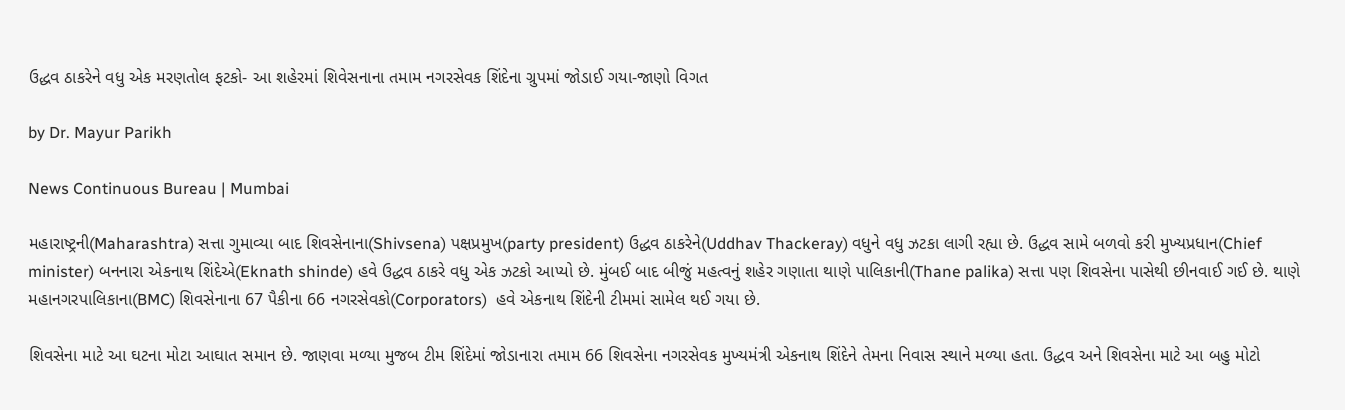ઉદ્ધવ ઠાકરેને વધુ એક મરણતોલ ફટકો- આ શહેરમાં શિવેસનાના તમામ નગરસેવક શિંદેના ગ્રુપમાં જોડાઈ ગયા-જાણો વિગત

by Dr. Mayur Parikh

News Continuous Bureau | Mumbai

મહારાષ્ટ્રની(Maharashtra) સત્તા ગુમાવ્યા બાદ શિવસેનાના(Shivsena) પક્ષપ્રમુખ(party president) ઉદ્ધવ ઠાકરેને(Uddhav Thackeray) વધુને વધુ ઝટકા લાગી રહ્યા છે. ઉદ્ધવ સામે બળવો કરી મુખ્યપ્રધાન(Chief minister) બનનારા એકનાથ શિંદેએ(Eknath shinde) હવે ઉદ્ધવ ઠાકરે વધુ એક ઝટકો આપ્યો છે. મુંબઈ બાદ બીજું મહત્વનું શહેર ગણાતા થાણે પાલિકાની(Thane palika) સત્તા પણ શિવસેના પાસેથી છીનવાઈ ગઈ છે. થાણે મહાનગરપાલિકાના(BMC) શિવસેનાના 67 પૈકીના 66 નગરસેવકો(Corporators)  હવે એકનાથ શિંદેની ટીમમાં સામેલ થઈ ગયા છે.

શિવસેના માટે આ ઘટના મોટા આઘાત સમાન છે. જાણવા મળ્યા મુજબ ટીમ શિંદેમાં જોડાનારા તમામ 66 શિવસેના નગરસેવક મુખ્યમંત્રી એકનાથ શિંદેને તેમના નિવાસ સ્થાને મળ્યા હતા. ઉદ્ધવ અને શિવસેના માટે આ બહુ મોટો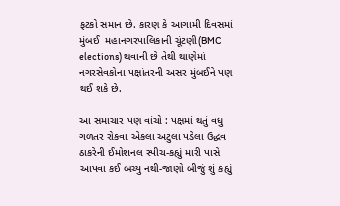ફટકો સમાન છે. કારણ કે આગામી દિવસમાં મુંબઈ  મહાનગરપાલિકાની ચૂંટણી(BMC elections) થવાની છે તેથી થાણેમાં નગરસેવકોના પક્ષાંતરની અસર મુંબઈને પણ થઈ શકે છે.

આ સમાચાર પણ વાંચો : પક્ષમાં થતું વધુ ગળતર રોકવા એકલા અટુલા પડેલા ઉદ્ધવ ઠાકરેની ઈમોશનલ સ્પીચ-કહ્યું મારી પાસે આપવા કઈ બચ્યુ નથી-જાણો બીજું શું કહ્યું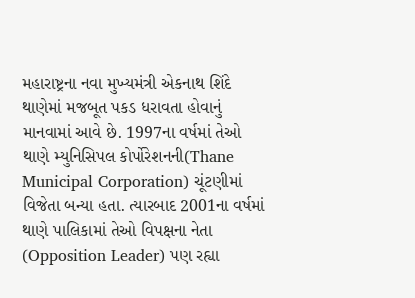મહારાષ્ટ્રના નવા મુખ્યમંત્રી એકનાથ શિંદે થાણેમાં મજબૂત પકડ ધરાવતા હોવાનું માનવામાં આવે છે. 1997ના વર્ષમાં તેઓ થાણે મ્યુનિસિપલ કોર્પોરેશનની(Thane Municipal Corporation) ચૂંટણીમાં વિજેતા બન્યા હતા. ત્યારબાદ 2001ના વર્ષમાં થાણે પાલિકામાં તેઓ વિપક્ષના નેતા (Opposition Leader) પણ રહ્યા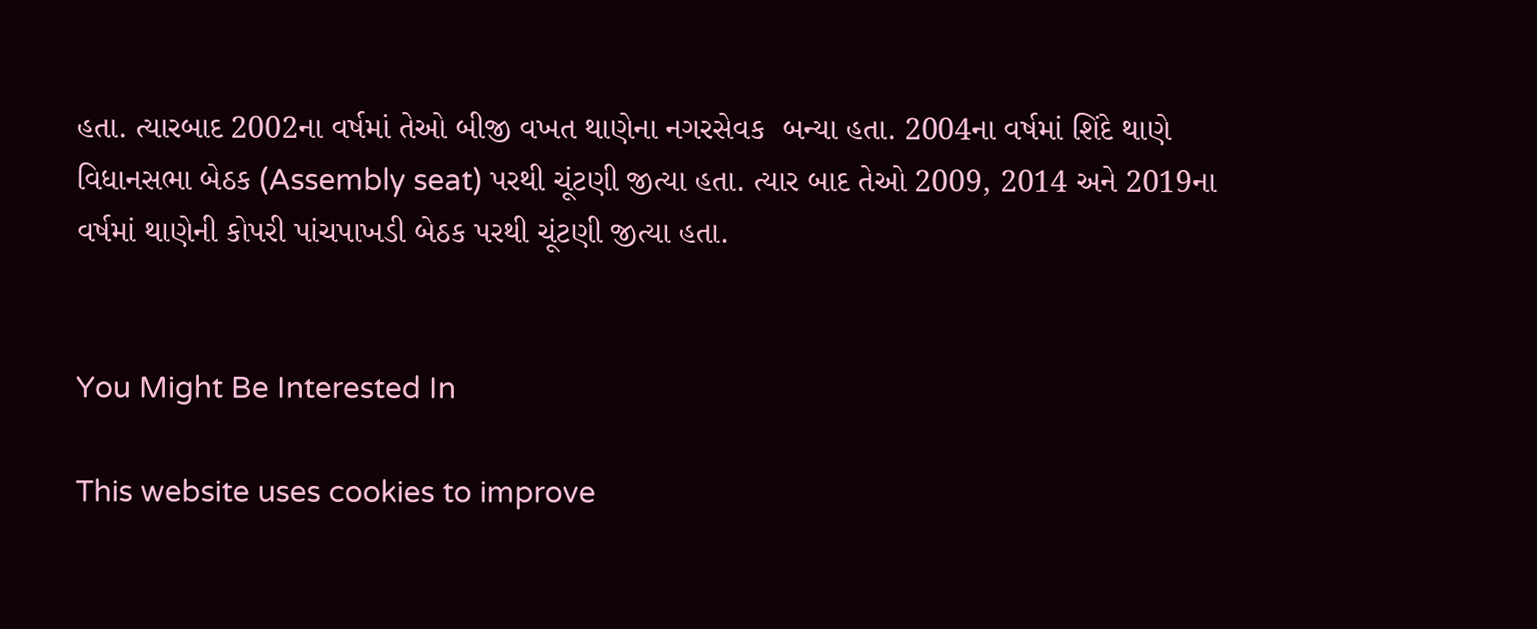હતા. ત્યારબાદ 2002ના વર્ષમાં તેઓ બીજી વખત થાણેના નગરસેવક  બન્યા હતા. 2004ના વર્ષમાં શિંદે થાણે વિધાનસભા બેઠક (Assembly seat) પરથી ચૂંટણી જીત્યા હતા. ત્યાર બાદ તેઓ 2009, 2014 અને 2019ના વર્ષમાં થાણેની કોપરી પાંચપાખડી બેઠક પરથી ચૂંટણી જીત્યા હતા.


You Might Be Interested In

This website uses cookies to improve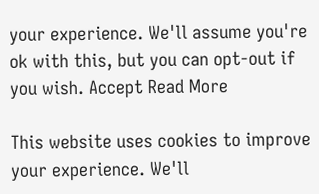your experience. We'll assume you're ok with this, but you can opt-out if you wish. Accept Read More

This website uses cookies to improve your experience. We'll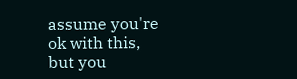assume you're ok with this, but you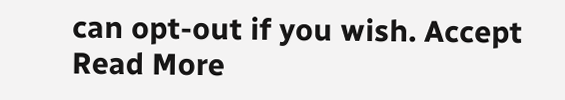can opt-out if you wish. Accept Read More